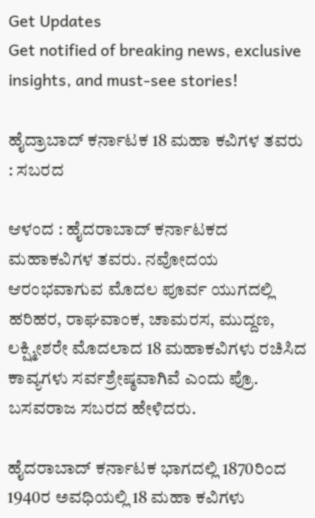Get Updates
Get notified of breaking news, exclusive insights, and must-see stories!

ಹೈದ್ರಾಬಾದ್‌ ಕರ್ನಾಟಕ 18 ಮಹಾ ಕವಿಗಳ ತವರು : ಸಬರದ

ಆಳಂದ : ಹೈದರಾಬಾದ್‌ ಕರ್ನಾಟಕದ ಮಹಾಕವಿಗಳ ತವರು. ನವೋದಯ ಆರಂಭವಾಗುವ ಮೊದಲ ಪೂರ್ವ ಯುಗದಲ್ಲಿ ಹರಿಹರ, ರಾಘವಾಂಕ, ಚಾಮರಸ, ಮುದ್ದಣ, ಲಕ್ಷ್ಮೀಶರೇ ಮೊದಲಾದ 18 ಮಹಾಕವಿಗಳು ರಚಿಸಿದ ಕಾವ್ಯಗಳು ಸರ್ವಶ್ರೇಷ್ಠವಾಗಿವೆ ಎಂದು ಪ್ರೊ. ಬಸವರಾಜ ಸಬರದ ಹೇಳಿದರು.

ಹೈದರಾಬಾದ್‌ ಕರ್ನಾಟಕ ಭಾಗದಲ್ಲಿ 1870ರಿಂದ 1940ರ ಅವಧಿಯಲ್ಲಿ 18 ಮಹಾ ಕವಿಗಳು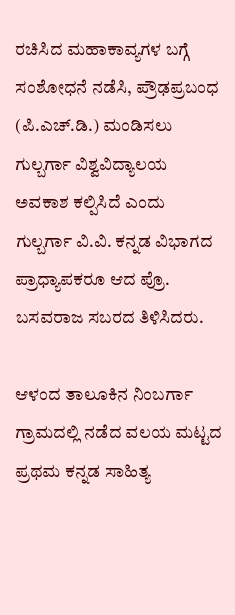ರಚಿಸಿದ ಮಹಾಕಾವ್ಯಗಳ ಬಗ್ಗೆ ಸಂಶೋಧನೆ ನಡೆಸಿ, ಪ್ರೌಢಪ್ರಬಂಧ (ಪಿ.ಎಚ್‌.ಡಿ.) ಮಂಡಿಸಲು ಗುಲ್ಬರ್ಗಾ ವಿಶ್ವವಿದ್ಯಾಲಯ ಅವಕಾಶ ಕಲ್ಪಿಸಿದೆ ಎಂದು ಗುಲ್ಬರ್ಗಾ ವಿ.ವಿ. ಕನ್ನಡ ವಿಭಾಗದ ಪ್ರಾಧ್ಯಾಪಕರೂ ಆದ ಪ್ರೊ. ಬಸವರಾಜ ಸಬರದ ತಿಳಿಸಿದರು.

ಆಳಂದ ತಾಲೂಕಿನ ನಿಂಬರ್ಗಾ ಗ್ರಾಮದಲ್ಲಿ ನಡೆದ ವಲಯ ಮಟ್ಟದ ಪ್ರಥಮ ಕನ್ನಡ ಸಾಹಿತ್ಯ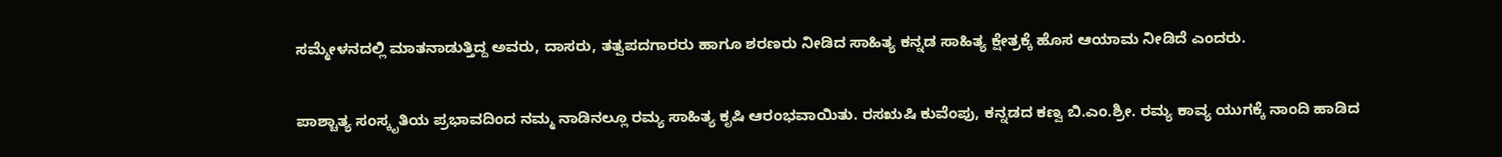ಸಮ್ಮೇಳನದಲ್ಲಿ ಮಾತನಾಡುತ್ತಿದ್ದ ಅವರು, ದಾಸರು, ತತ್ವಪದಗಾರರು ಹಾಗೂ ಶರಣರು ನೀಡಿದ ಸಾಹಿತ್ಯ ಕನ್ನಡ ಸಾಹಿತ್ಯ ಕ್ಷೇತ್ರಕ್ಕೆ ಹೊಸ ಆಯಾಮ ನೀಡಿದೆ ಎಂದರು.

ಪಾಶ್ಚಾತ್ಯ ಸಂಸ್ಕೃತಿಯ ಪ್ರಭಾವದಿಂದ ನಮ್ಮ ನಾಡಿನಲ್ಲೂ ರಮ್ಯ ಸಾಹಿತ್ಯ ಕೃಷಿ ಆರಂಭವಾಯಿತು. ರಸಋಷಿ ಕುವೆಂಪು, ಕನ್ನಡದ ಕಣ್ವ ಬಿ.ಎಂ.ಶ್ರೀ. ರಮ್ಯ ಕಾವ್ಯ ಯುಗಕ್ಕೆ ನಾಂದಿ ಹಾಡಿದ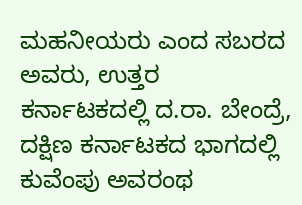ಮಹನೀಯರು ಎಂದ ಸಬರದ ಅವರು, ಉತ್ತರ ಕರ್ನಾಟಕದಲ್ಲಿ ದ.ರಾ. ಬೇಂದ್ರೆ, ದಕ್ಷಿಣ ಕರ್ನಾಟಕದ ಭಾಗದಲ್ಲಿ ಕುವೆಂಪು ಅವರಂಥ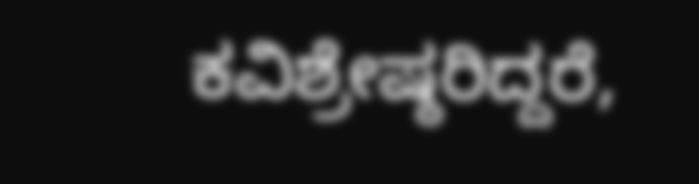ಕವಿಶ್ರೇಷ್ಠರಿದ್ದರೆ,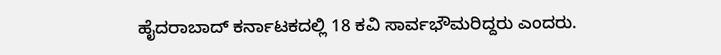ಹೈದರಾಬಾದ್‌ ಕರ್ನಾಟಕದಲ್ಲಿ 18 ಕವಿ ಸಾರ್ವಭೌಮರಿದ್ದರು ಎಂದರು.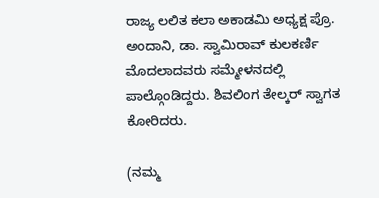ರಾಜ್ಯ ಲಲಿತ ಕಲಾ ಅಕಾಡಮಿ ಅಧ್ಯಕ್ಷ ಪ್ರೊ. ಅಂದಾನಿ, ಡಾ. ಸ್ವಾಮಿರಾವ್‌ ಕುಲಕರ್ಣಿ ಮೊದಲಾದವರು ಸಮ್ಮೇಳನದಲ್ಲಿ ಪಾಲ್ಗೊಂಡಿದ್ದರು. ಶಿವಲಿಂಗ ತೇಲ್ಕರ್‌ ಸ್ವಾಗತ ಕೋರಿದರು.

(ನಮ್ಮ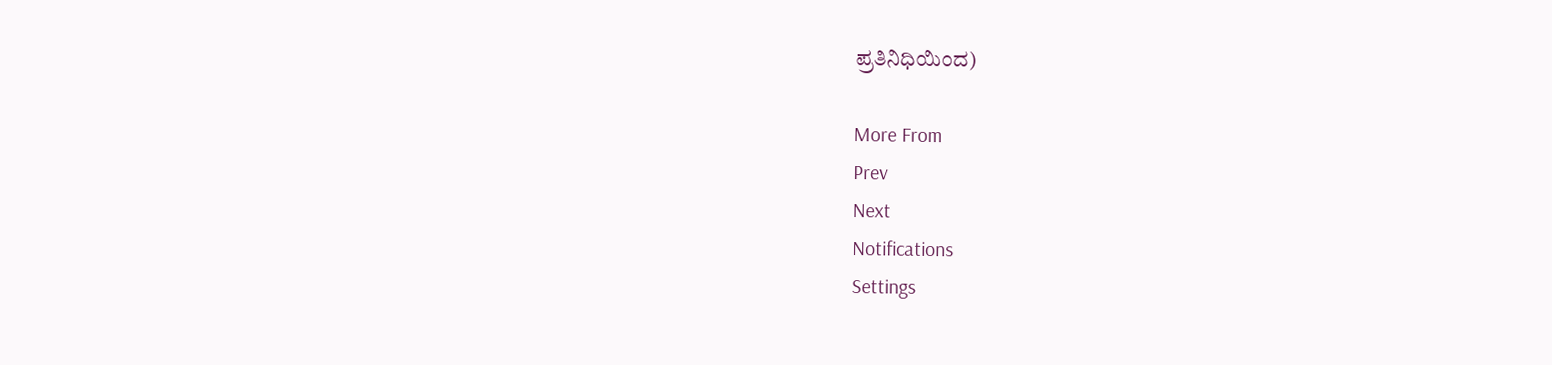ಪ್ರತಿನಿಧಿಯಿಂದ)

More From
Prev
Next
Notifications
Settings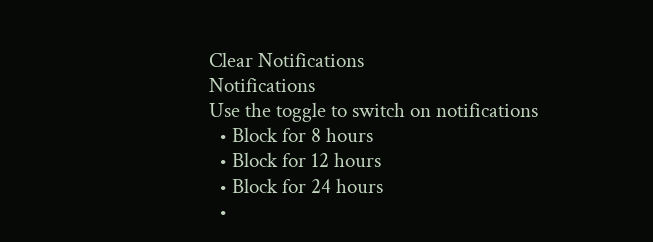Clear Notifications
Notifications
Use the toggle to switch on notifications
  • Block for 8 hours
  • Block for 12 hours
  • Block for 24 hours
  •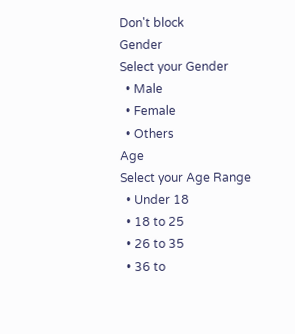Don't block
Gender
Select your Gender
  • Male
  • Female
  • Others
Age
Select your Age Range
  • Under 18
  • 18 to 25
  • 26 to 35
  • 36 to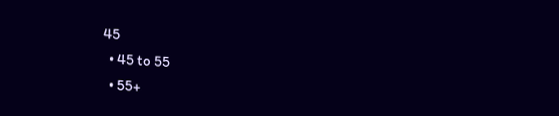45
  • 45 to 55
  • 55+